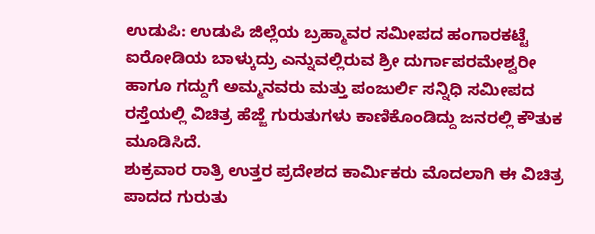ಉಡುಪಿ: ಉಡುಪಿ ಜಿಲ್ಲೆಯ ಬ್ರಹ್ಮಾವರ ಸಮೀಪದ ಹಂಗಾರಕಟ್ಟೆ ಐರೋಡಿಯ ಬಾಳ್ಕುದ್ರು ಎನ್ನುವಲ್ಲಿರುವ ಶ್ರೀ ದುರ್ಗಾಪರಮೇಶ್ವರೀ ಹಾಗೂ ಗದ್ದುಗೆ ಅಮ್ಮನವರು ಮತ್ತು ಪಂಜುರ್ಲಿ ಸನ್ನಿಧಿ ಸಮೀಪದ ರಸ್ತೆಯಲ್ಲಿ ವಿಚಿತ್ರ ಹೆಜ್ಜೆ ಗುರುತುಗಳು ಕಾಣಿಕೊಂಡಿದ್ದು ಜನರಲ್ಲಿ ಕೌತುಕ ಮೂಡಿಸಿದೆ.
ಶುಕ್ರವಾರ ರಾತ್ರಿ ಉತ್ತರ ಪ್ರದೇಶದ ಕಾರ್ಮಿಕರು ಮೊದಲಾಗಿ ಈ ವಿಚಿತ್ರ ಪಾದದ ಗುರುತು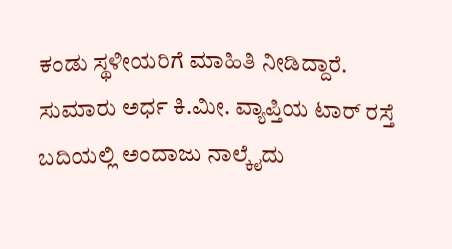ಕಂಡು ಸ್ಥಳೀಯರಿಗೆ ಮಾಹಿತಿ ನೀಡಿದ್ದಾರೆ. ಸುಮಾರು ಅರ್ಧ ಕಿ.ಮೀ. ವ್ಯಾಪ್ತಿಯ ಟಾರ್ ರಸ್ತೆ ಬದಿಯಲ್ಲಿ ಅಂದಾಜು ನಾಲ್ಕೈದು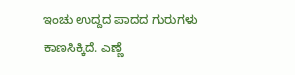ಇಂಚು ಉದ್ದದ ಪಾದದ ಗುರುಗಳು ಕಾಣಸಿಕ್ಕಿದೆ. ಎಣ್ಣೆ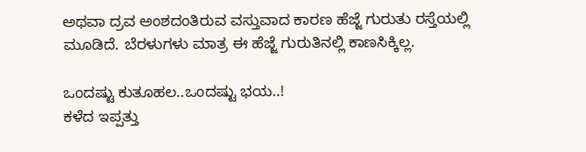ಅಥವಾ ದ್ರವ ಅಂಶದಂತಿರುವ ವಸ್ತುವಾದ ಕಾರಣ ಹೆಜ್ಜೆ ಗುರುತು ರಸ್ತೆಯಲ್ಲಿ ಮೂಡಿದೆ. ಬೆರಳುಗಳು ಮಾತ್ರ ಈ ಹೆಜ್ಜೆ ಗುರುತಿನಲ್ಲಿ ಕಾಣಸಿಕ್ಕಿಲ್ಲ.

ಒಂದಷ್ಟು ಕುತೂಹಲ..ಒಂದಷ್ಟು ಭಯ..!
ಕಳೆದ ಇಪ್ಪತ್ತು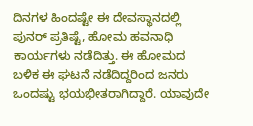ದಿನಗಳ ಹಿಂದಷ್ಟೇ ಈ ದೇವಸ್ಥಾನದಲ್ಲಿ ಪುನರ್ ಪ್ರತಿಷ್ಟೆ, ಹೋಮ ಹವನಾಧಿ ಕಾರ್ಯಗಳು ನಡೆದಿತ್ತು. ಈ ಹೋಮದ ಬಳಿಕ ಈ ಘಟನೆ ನಡೆದಿದ್ದರಿಂದ ಜನರು ಒಂದಷ್ಟು ಭಯಭೀತರಾಗಿದ್ದಾರೆ. ಯಾವುದೇ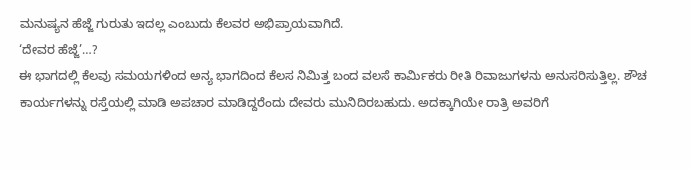ಮನುಷ್ಯನ ಹೆಜ್ಜೆ ಗುರುತು ಇದಲ್ಲ ಎಂಬುದು ಕೆಲವರ ಅಭಿಪ್ರಾಯವಾಗಿದೆ.
‘ದೇವರ ಹೆಜ್ಜೆ’…?
ಈ ಭಾಗದಲ್ಲಿ ಕೆಲವು ಸಮಯಗಳಿಂದ ಅನ್ಯ ಭಾಗದಿಂದ ಕೆಲಸ ನಿಮಿತ್ತ ಬಂದ ವಲಸೆ ಕಾರ್ಮಿಕರು ರೀತಿ ರಿವಾಜುಗಳನು ಅನುಸರಿಸುತ್ತಿಲ್ಲ. ಶೌಚ ಕಾರ್ಯಗಳನ್ನು ರಸ್ತೆಯಲ್ಲಿ ಮಾಡಿ ಅಪಚಾರ ಮಾಡಿದ್ದರೆಂದು ದೇವರು ಮುನಿದಿರಬಹುದು. ಅದಕ್ಕಾಗಿಯೇ ರಾತ್ರಿ ಅವರಿಗೆ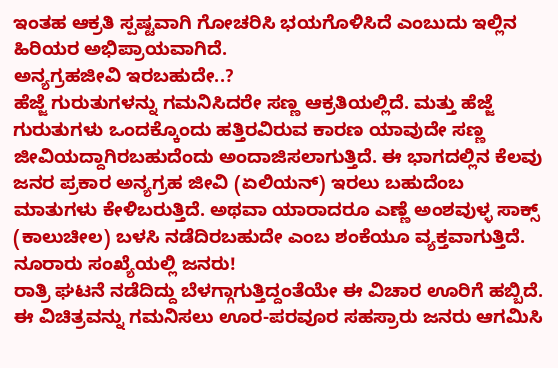ಇಂತಹ ಆಕ್ರತಿ ಸ್ಪಷ್ಟವಾಗಿ ಗೋಚರಿಸಿ ಭಯಗೊಳಿಸಿದೆ ಎಂಬುದು ಇಲ್ಲಿನ ಹಿರಿಯರ ಅಭಿಪ್ರಾಯವಾಗಿದೆ.
ಅನ್ಯಗ್ರಹಜೀವಿ ಇರಬಹುದೇ..?
ಹೆಜ್ಜೆ ಗುರುತುಗಳನ್ನು ಗಮನಿಸಿದರೇ ಸಣ್ಣ ಆಕ್ರತಿಯಲ್ಲಿದೆ. ಮತ್ತು ಹೆಜ್ಜೆ ಗುರುತುಗಳು ಒಂದಕ್ಕೊಂದು ಹತ್ತಿರವಿರುವ ಕಾರಣ ಯಾವುದೇ ಸಣ್ಣ ಜೀವಿಯದ್ದಾಗಿರಬಹುದೆಂದು ಅಂದಾಜಿಸಲಾಗುತ್ತಿದೆ. ಈ ಭಾಗದಲ್ಲಿನ ಕೆಲವು ಜನರ ಪ್ರಕಾರ ಅನ್ಯಗ್ರಹ ಜೀವಿ (ಏಲಿಯನ್) ಇರಲು ಬಹುದೆಂಬ ಮಾತುಗಳು ಕೇಳಿಬರುತ್ತಿದೆ. ಅಥವಾ ಯಾರಾದರೂ ಎಣ್ಣೆ ಅಂಶವುಳ್ಳ ಸಾಕ್ಸ್ (ಕಾಲುಚೀಲ) ಬಳಸಿ ನಡೆದಿರಬಹುದೇ ಎಂಬ ಶಂಕೆಯೂ ವ್ಯಕ್ತವಾಗುತ್ತಿದೆ.
ನೂರಾರು ಸಂಖ್ಯೆಯಲ್ಲಿ ಜನರು!
ರಾತ್ರಿ ಘಟನೆ ನಡೆದಿದ್ದು ಬೆಳಗ್ಗಾಗುತ್ತಿದ್ದಂತೆಯೇ ಈ ವಿಚಾರ ಊರಿಗೆ ಹಬ್ಬಿದೆ. ಈ ವಿಚಿತ್ರವನ್ನು ಗಮನಿಸಲು ಊರ-ಪರವೂರ ಸಹಸ್ರಾರು ಜನರು ಆಗಮಿಸಿ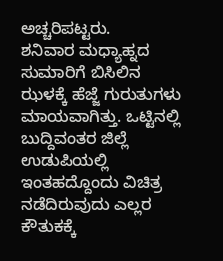ಅಚ್ಚರಿಪಟ್ಟರು.
ಶನಿವಾರ ಮಧ್ಯಾಹ್ನದ ಸುಮಾರಿಗೆ ಬಿಸಿಲಿನ ಝಳಕ್ಕೆ ಹೆಜ್ಜೆ ಗುರುತುಗಳು ಮಾಯವಾಗಿತ್ತು. ಒಟ್ಟಿನಲ್ಲಿ ಬುದ್ದಿವಂತರ ಜಿಲ್ಲೆ ಉಡುಪಿಯಲ್ಲಿ ಇಂತಹದ್ದೊಂದು ವಿಚಿತ್ರ ನಡೆದಿರುವುದು ಎಲ್ಲರ ಕೌತುಕಕ್ಕೆ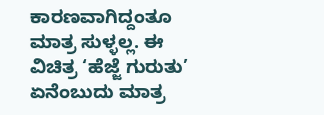ಕಾರಣವಾಗಿದ್ದಂತೂ ಮಾತ್ರ ಸುಳ್ಳಲ್ಲ. ಈ ವಿಚಿತ್ರ ‘ಹೆಜ್ಜೆ ಗುರುತು’ ಏನೆಂಬುದು ಮಾತ್ರ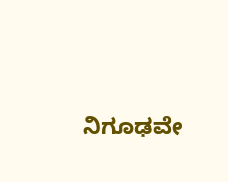ನಿಗೂಢವೇ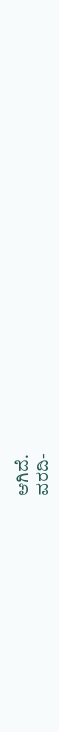ಆಗಿದೆ.
ವರದಿ-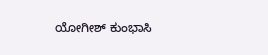ಯೋಗೀಶ್ ಕುಂಭಾಸಿ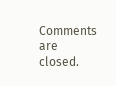Comments are closed.